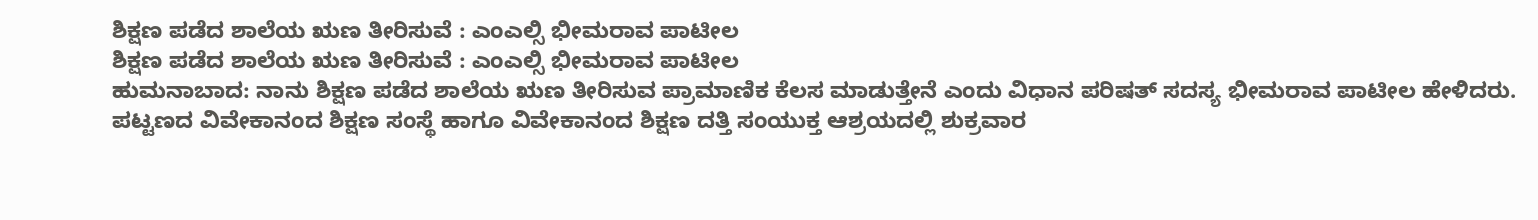ಶಿಕ್ಷಣ ಪಡೆದ ಶಾಲೆಯ ಋಣ ತೀರಿಸುವೆ : ಎಂಎಲ್ಸಿ ಭೀಮರಾವ ಪಾಟೀಲ
ಶಿಕ್ಷಣ ಪಡೆದ ಶಾಲೆಯ ಋಣ ತೀರಿಸುವೆ : ಎಂಎಲ್ಸಿ ಭೀಮರಾವ ಪಾಟೀಲ
ಹುಮನಾಬಾದ: ನಾನು ಶಿಕ್ಷಣ ಪಡೆದ ಶಾಲೆಯ ಋಣ ತೀರಿಸುವ ಪ್ರಾಮಾಣಿಕ ಕೆಲಸ ಮಾಡುತ್ತೇನೆ ಎಂದು ವಿಧಾನ ಪರಿಷತ್ ಸದಸ್ಯ ಭೀಮರಾವ ಪಾಟೀಲ ಹೇಳಿದರು.
ಪಟ್ಟಣದ ವಿವೇಕಾನಂದ ಶಿಕ್ಷಣ ಸಂಸ್ಥೆ ಹಾಗೂ ವಿವೇಕಾನಂದ ಶಿಕ್ಷಣ ದತ್ತಿ ಸಂಯುಕ್ತ ಆಶ್ರಯದಲ್ಲಿ ಶುಕ್ರವಾರ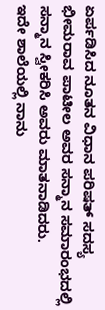ಏರ್ಪಡಿಸಿದ ನೂತನ ವಿಧಾನ ಪರಿಷತ್ ಸದಸ್ಯ ಭೀಮರಾವ ಪಾಟೀಲ ಅವರ ಸನ್ಮಾನ ಸಮಾರಂಭದಲ್ಲಿ ಸನ್ಮಾನ ಸ್ವೀಕರಿಸಿ ಅವರು ಮಾತನಾಡಿದರು.
ಇದೇ ಶಾಲೆಯಲ್ಲಿ ನಾನು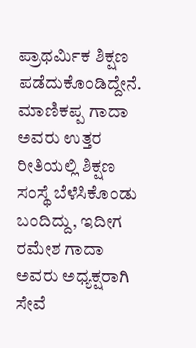ಪ್ರಾಥರ್ಮಿಕ ಶಿಕ್ಷಣ ಪಡೆದುಕೊಂಡಿದ್ದೇನೆ. ಮಾಣಿಕಪ್ಪ ಗಾದಾ ಅವರು ಉತ್ತರ ರೀತಿಯಲ್ಲಿ ಶಿಕ್ಷಣ ಸಂಸ್ಥೆ ಬೆಳೆಸಿಕೊಂಡು ಬಂದಿದ್ದು, ಇದೀಗ ರಮೇಶ ಗಾದಾ ಅವರು ಅಧ್ಯಕ್ಷರಾಗಿ ಸೇವೆ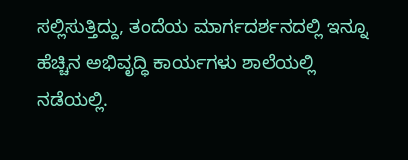ಸಲ್ಲಿಸುತ್ತಿದ್ದು, ತಂದೆಯ ಮಾರ್ಗದರ್ಶನದಲ್ಲಿ ಇನ್ನೂ ಹೆಚ್ಚಿನ ಅಭಿವೃದ್ಧಿ ಕಾರ್ಯಗಳು ಶಾಲೆಯಲ್ಲಿ ನಡೆಯಲ್ಲಿ.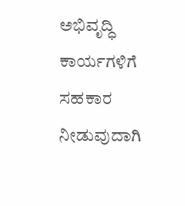ಅಭಿವೃದ್ಧಿ ಕಾರ್ಯಗಳಿಗೆ ಸಹಕಾರ ನೀಡುವುದಾಗಿ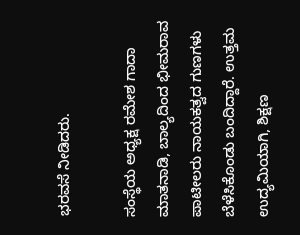ಭರವಸೆ ನೀಡಿದರು.

ಸಂಸ್ಥೆಯ ಅಧ್ಯಕ್ಷ ರಮೇಶ ಗಾದಾ ಮಾತನಾಡಿ, ಬಾಲ್ಯದಿಂದ ಭೀಮರಾವ ಪಾಟೀಲರು ನಾಯಕತ್ವದ ಗುಣಗಳು ಬೆಳೆಸಿಕೊಂಡು ಬಂದಿದ್ದಾರೆ. ಉತ್ತಮ ಉದ್ಯಮಿಯಾಗಿ, ಶಿಕ್ಷಣ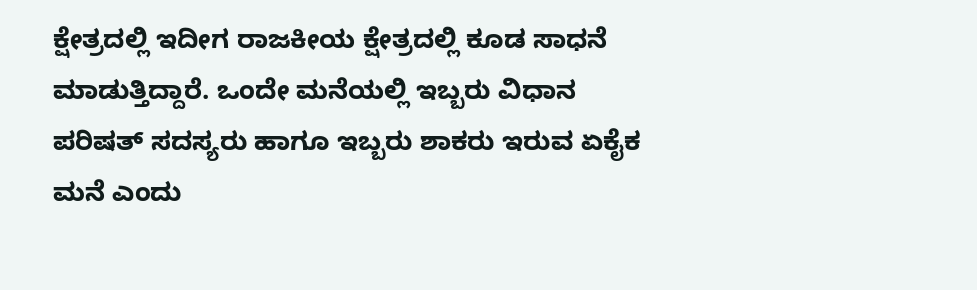ಕ್ಷೇತ್ರದಲ್ಲಿ ಇದೀಗ ರಾಜಕೀಯ ಕ್ಷೇತ್ರದಲ್ಲಿ ಕೂಡ ಸಾಧನೆ ಮಾಡುತ್ತಿದ್ದಾರೆ. ಒಂದೇ ಮನೆಯಲ್ಲಿ ಇಬ್ಬರು ವಿಧಾನ ಪರಿಷತ್ ಸದಸ್ಯರು ಹಾಗೂ ಇಬ್ಬರು ಶಾಕರು ಇರುವ ಏಕೈಕ ಮನೆ ಎಂದು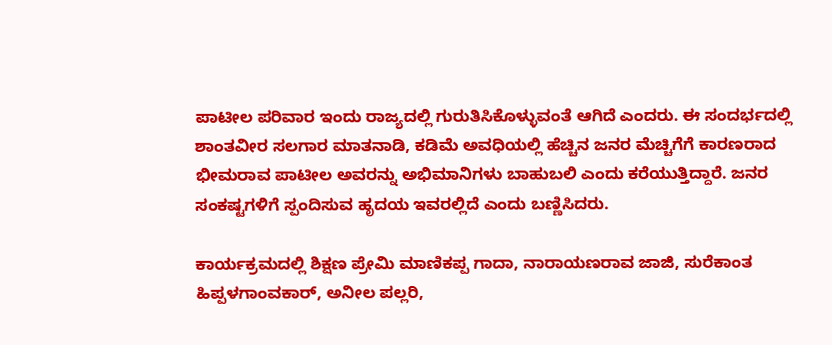ಪಾಟೀಲ ಪರಿವಾರ ಇಂದು ರಾಜ್ಯದಲ್ಲಿ ಗುರುತಿಸಿಕೊಳ್ಳುವಂತೆ ಆಗಿದೆ ಎಂದರು. ಈ ಸಂದರ್ಭದಲ್ಲಿ ಶಾಂತವೀರ ಸಲಗಾರ ಮಾತನಾಡಿ, ಕಡಿಮೆ ಅವಧಿಯಲ್ಲಿ ಹೆಚ್ಚಿನ ಜನರ ಮೆಚ್ಚಿಗೆಗೆ ಕಾರಣರಾದ ಭೀಮರಾವ ಪಾಟೀಲ ಅವರನ್ನು ಅಭಿಮಾನಿಗಳು ಬಾಹುಬಲಿ ಎಂದು ಕರೆಯುತ್ತಿದ್ದಾರೆ. ಜನರ ಸಂಕಷ್ಟಗಳಿಗೆ ಸ್ಪಂದಿಸುವ ಹೃದಯ ಇವರಲ್ಲಿದೆ ಎಂದು ಬಣ್ಣಿಸಿದರು.

ಕಾರ್ಯಕ್ರಮದಲ್ಲಿ ಶಿಕ್ಷಣ ಪ್ರೇಮಿ ಮಾಣಿಕಪ್ಪ ಗಾದಾ, ನಾರಾಯಣರಾವ ಜಾಜಿ, ಸುರೆಕಾಂತ ಹಿಪ್ಪಳಗಾಂವಕಾರ್, ಅನೀಲ ಪಲ್ಲರಿ,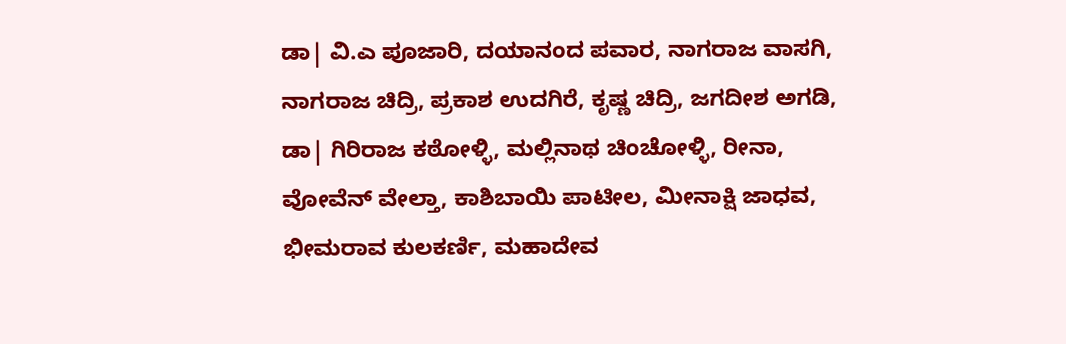ಡಾ| ವಿ.ಎ ಪೂಜಾರಿ, ದಯಾನಂದ ಪವಾರ, ನಾಗರಾಜ ವಾಸಗಿ, ನಾಗರಾಜ ಚಿದ್ರಿ, ಪ್ರಕಾಶ ಉದಗಿರೆ, ಕೃಷ್ಣ ಚಿದ್ರಿ, ಜಗದೀಶ ಅಗಡಿ, ಡಾ| ಗಿರಿರಾಜ ಕಠೋಳ್ಳಿ, ಮಲ್ಲಿನಾಥ ಚಿಂಚೋಳ್ಳಿ, ರೀನಾ, ವೋವೆನ್ ವೇಲ್ತಾ, ಕಾಶಿಬಾಯಿ ಪಾಟೀಲ, ಮೀನಾಕ್ಷಿ ಜಾಧವ, ಭೀಮರಾವ ಕುಲಕರ್ಣಿ, ಮಹಾದೇವ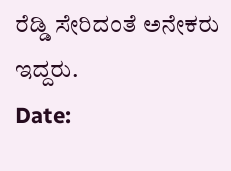ರೆಡ್ಡಿ ಸೇರಿದಂತೆ ಅನೇಕರು ಇದ್ದರು.
Date: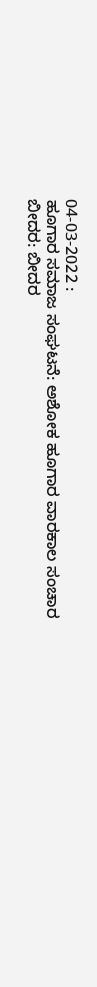04-03-2022 :
ಹೂಗಾರ ಸಮಾಜ ಸಂಘಟನೆ: ಅಶೋಕ ಹೂಗಾರ ವಾರಕಾಲ ಸಂಚಾರ
ಬೀದರ: ಬೀದರ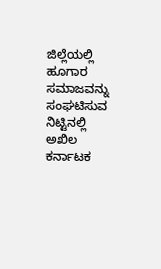ಜಿಲ್ಲೆಯಲ್ಲಿ ಹೂಗಾರ ಸಮಾಜವನ್ನು ಸಂಘಟಿಸುವ ನಿಟ್ಟಿನಲ್ಲಿ ಅಖಿಲ ಕರ್ನಾಟಕ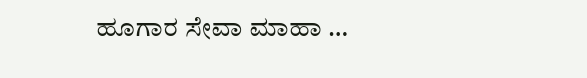ಹೂಗಾರ ಸೇವಾ ಮಾಹಾ …